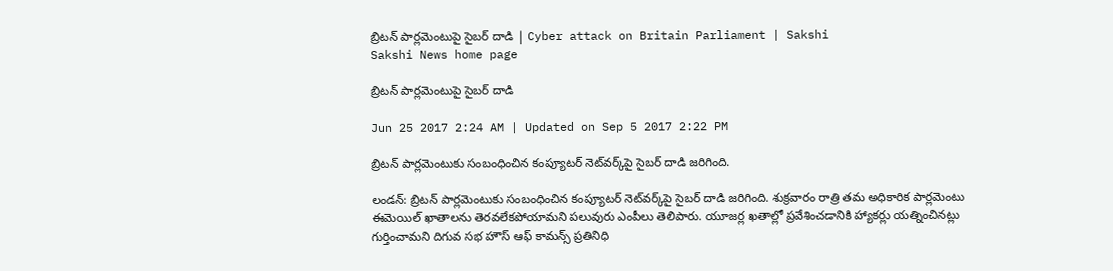బ్రిటన్‌ పార్లమెంటుపై సైబర్‌ దాడి | Cyber attack on Britain Parliament | Sakshi
Sakshi News home page

బ్రిటన్‌ పార్లమెంటుపై సైబర్‌ దాడి

Jun 25 2017 2:24 AM | Updated on Sep 5 2017 2:22 PM

బ్రిటన్‌ పార్లమెంటుకు సంబంధించిన కంప్యూటర్‌ నెట్‌వర్క్‌పై సైబర్‌ దాడి జరిగింది.

లండన్‌: బ్రిటన్‌ పార్లమెంటుకు సంబంధించిన కంప్యూటర్‌ నెట్‌వర్క్‌పై సైబర్‌ దాడి జరిగింది. శుక్రవారం రాత్రి తమ అధికారిక పార్లమెంటు ఈమెయిల్‌ ఖాతాలను తెరవలేకపోయామని పలువురు ఎంపీలు తెలిపారు. యూజర్ల ఖతాల్లో ప్రవేశించడానికి హ్యాకర్లు యత్నించినట్లు గుర్తించామని దిగువ సభ హౌస్‌ ఆఫ్‌ కామన్స్‌ ప్రతినిధి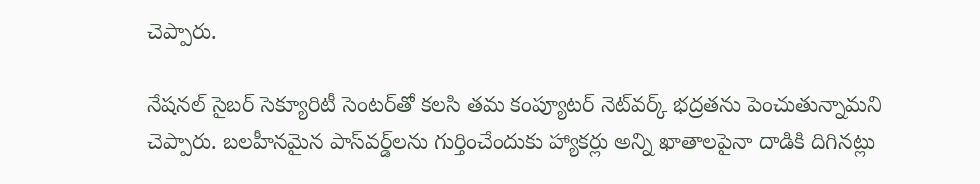చెప్పారు.

నేషనల్‌ సైబర్‌ సెక్యూరిటీ సెంటర్‌తో కలసి తమ కంప్యూటర్‌ నెట్‌వర్క్‌ భద్రతను పెంచుతున్నామని చెప్పారు. బలహీనమైన పాస్‌వర్డ్‌లను గుర్తించేందుకు హ్యాకర్లు అన్ని ఖాతాలపైనా దాడికి దిగినట్లు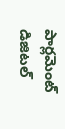పార్లమెంట్‌ డిజిటల్‌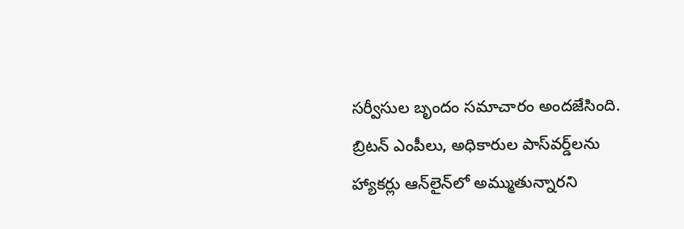సర్వీసుల బృందం సమాచారం అందజేసింది. బ్రిటన్‌ ఎంపీలు, అధికారుల పాస్‌వర్డ్‌లను హ్యాకర్లు ఆన్‌లైన్‌లో అమ్ముతున్నారని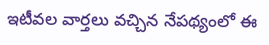ఇటీవల వార్తలు వచ్చిన నేపథ్యంలో ఈ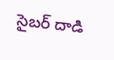సైబర్‌ దాడి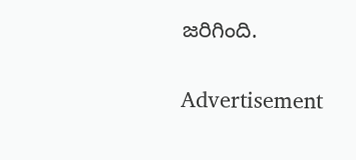జరిగింది.

Advertisement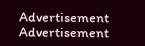Advertisement
Advertisement